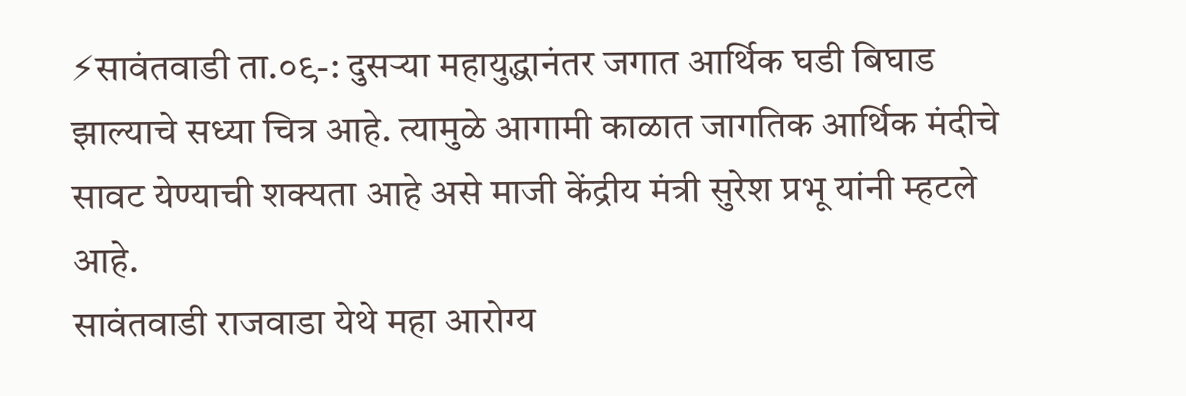⚡सावंतवाडी ता.०९-: दुसऱ्या महायुद्धानंतर जगात आर्थिक घडी बिघाड झाल्याचे सध्या चित्र आहे. त्यामुळे आगामी काळात जागतिक आर्थिक मंदीचे सावट येण्याची शक्यता आहे असे माजी केंद्रीय मंत्री सुरेश प्रभू यांनी म्हटले आहे.
सावंतवाडी राजवाडा येथे महा आरोग्य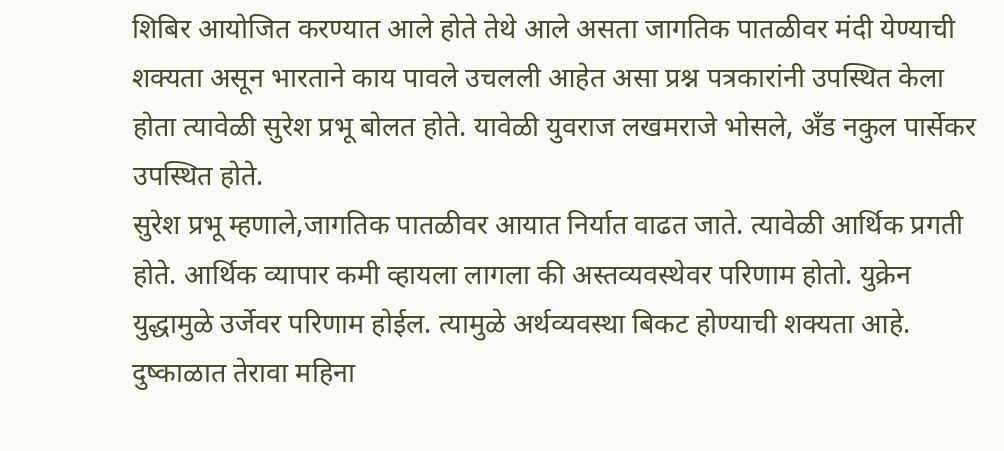शिबिर आयोजित करण्यात आले होते तेथे आले असता जागतिक पातळीवर मंदी येण्याची शक्यता असून भारताने काय पावले उचलली आहेत असा प्रश्न पत्रकारांनी उपस्थित केला होता त्यावेळी सुरेश प्रभू बोलत होते. यावेळी युवराज लखमराजे भोसले, अँड नकुल पार्सेकर उपस्थित होते.
सुरेश प्रभू म्हणाले,जागतिक पातळीवर आयात निर्यात वाढत जाते. त्यावेळी आर्थिक प्रगती होते. आर्थिक व्यापार कमी व्हायला लागला की अस्तव्यवस्थेवर परिणाम होतो. युक्रेन युद्धामुळे उर्जेवर परिणाम होईल. त्यामुळे अर्थव्यवस्था बिकट होण्याची शक्यता आहे. दुष्काळात तेरावा महिना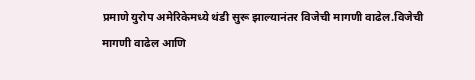प्रमाणे युरोप अमेरिकेमध्ये थंडी सुरू झाल्यानंतर विजेची मागणी वाढेल.विजेची मागणी वाढेल आणि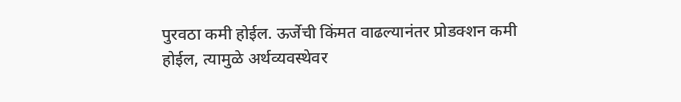पुरवठा कमी होईल. ऊर्जेची किंमत वाढल्यानंतर प्रोडक्शन कमी होईल, त्यामुळे अर्थव्यवस्थेवर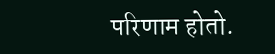परिणाम होतो.